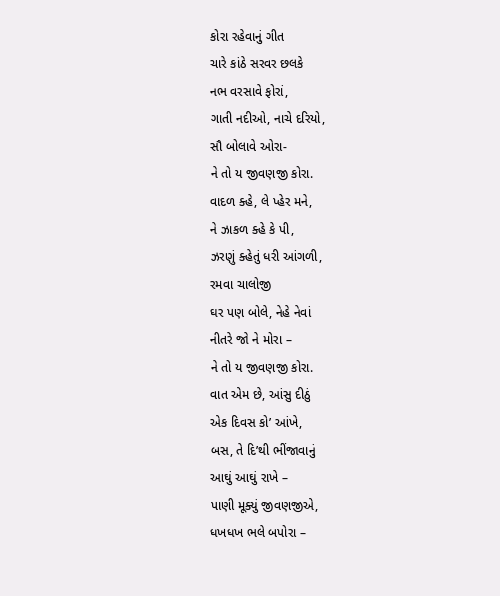કોરા રહેવાનું ગીત
ચારે કાંઠે સરવર છલકે
નભ વરસાવે ફોરાં,
ગાતી નદીઓ, નાચે દરિયો,
સૌ બોલાવે ઓરા-
ને તો ય જીવણજી કોરા.
વાદળ ક્હે, લે પ્હેર મને,
ને ઝાકળ ક્હે કે પી,
ઝરણું ક્હેતું ધરી આંગળી,
રમવા ચાલોજી
ઘર પણ બોલે, નેહે નેવાં
નીતરે જો ને મોરા –
ને તો ય જીવણજી કોરા.
વાત એમ છે, આંસુ દીઠું
એક દિવસ કો’ આંખે,
બસ, તે દિ’થી ભીંજાવાનું
આઘું આઘું રાખે –
પાણી મૂક્યું જીવણજીએ,
ધખધખ ભલે બપોરા –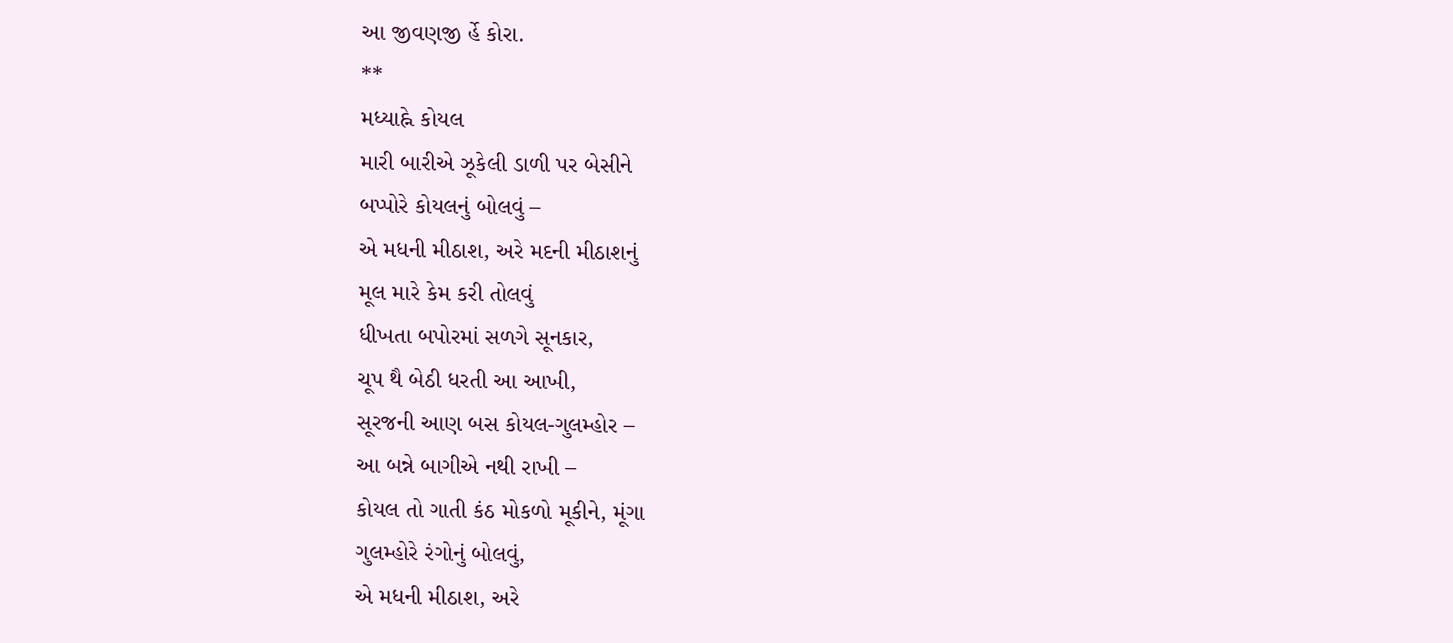આ જીવણજી ર્હે કોરા.
**
મધ્યાહ્ને કોયલ
મારી બારીએ ઝૂકેલી ડાળી પર બેસીને
બપ્પોરે કોયલનું બોલવું –
એ મધની મીઠાશ, અરે મદની મીઠાશનું
મૂલ મારે કેમ કરી તોલવું
ધીખતા બપોરમાં સળગે સૂનકાર,
ચૂપ થૈ બેઠી ધરતી આ આખી,
સૂરજની આણ બસ કોયલ-ગુલમ્હોર –
આ બન્ને બાગીએ નથી રાખી –
કોયલ તો ગાતી કંઠ મોકળો મૂકીને, મૂંગા
ગુલમ્હોરે રંગોનું બોલવું,
એ મધની મીઠાશ, અરે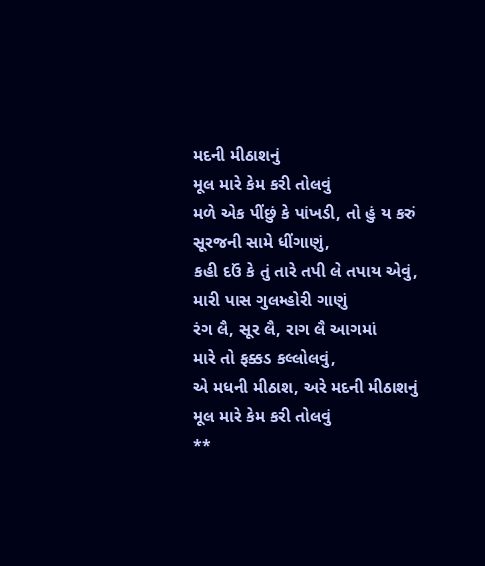મદની મીઠાશનું
મૂલ મારે કેમ કરી તોલવું
મળે એક પીંછું કે પાંખડી, તો હું ય કરું
સૂરજની સામે ધીંગાણું,
કહી દઉં કે તું તારે તપી લે તપાય એવું,
મારી પાસ ગુલમ્હોરી ગાણું
રંગ લૈ, સૂર લૈ, રાગ લૈ આગમાં
મારે તો ફક્કડ કલ્લોલવું,
એ મધની મીઠાશ, અરે મદની મીઠાશનું
મૂલ મારે કેમ કરી તોલવું
**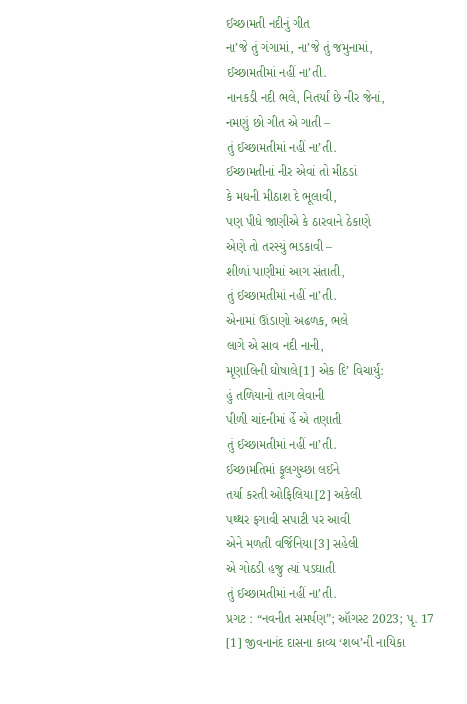ઈચ્છામતી નદીનું ગીત
ના’જે તું ગંગામાં, ના’જે તું જમુનામાં,
ઈચ્છામતીમાં નહીં ના’તી.
નાનકડી નદી ભલે, નિતર્યાં છે નીર જેનાં,
નમણું છો ગીત એ ગાતી –
તું ઈચ્છામતીમાં નહીં ના’તી.
ઈચ્છામતીનાં નીર એવાં તો મીઠડાં
કે મધની મીઠાશ દે ભૂલાવી,
પણ પીધે જાણીએ કે ઠારવાને ઠેકાણે
એણે તો તરસ્યું ભડકાવી –
શીળાં પાણીમાં આગ સંતાતી,
તું ઈચ્છામતીમાં નહીં ના’તી.
એનામાં ઊંડાણો અઢળક, ભલે
લાગે એ સાવ નદી નાની,
મૃણાલિની ઘોષાલે[1] એક દિ’ વિચાર્યું:
હું તળિયાનો તાગ લેવાની
પીળી ચાંદનીમાં ર્હે એ તણાતી
તું ઈચ્છામતીમાં નહીં ના’તી.
ઈચ્છામતિમાં ફૂલગુચ્છા લઈને
તર્યા કરતી ઓફિલિયા[2] અકેલી
પથ્થર ફગાવી સપાટી પર આવી
એને મળતી વર્જિનિયા[3] સહેલી
એ ગોઠડી હજુ ત્યાં પડઘાતી
તું ઈચ્છામતીમાં નહીં ના’તી.
પ્રગટ : “નવનીત સમર્પણ”; ઑગસ્ટ 2023; પૃ. 17
[1] જીવનાનંદ દાસના કાવ્ય ‘શબ’ની નાયિકા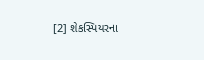[2] શેકસ્પિયરના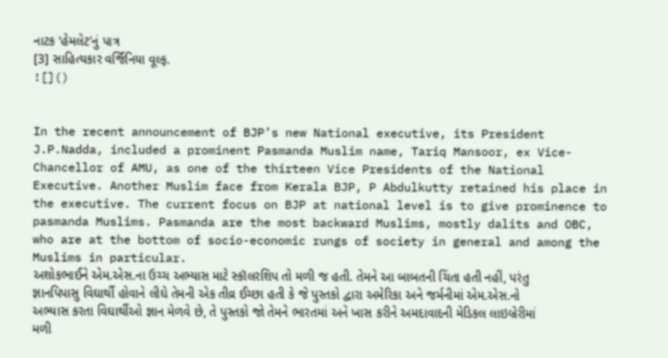નાટક ‘હેમલેટ’નું પાત્ર
[3] સાહિત્યકાર વર્જિનિયા વૂલ્ફ.
![]()


In the recent announcement of BJP’s new National executive, its President J.P.Nadda, included a prominent Pasmanda Muslim name, Tariq Mansoor, ex Vice-Chancellor of AMU, as one of the thirteen Vice Presidents of the National Executive. Another Muslim face from Kerala BJP, P Abdulkutty retained his place in the executive. The current focus on BJP at national level is to give prominence to pasmanda Muslims. Pasmanda are the most backward Muslims, mostly dalits and OBC, who are at the bottom of socio-economic rungs of society in general and among the Muslims in particular.
અશોકભાઈને એમ.એસ.ના ઉચ્ચ અભ્યાસ માટે સ્કૉલરશિપ તો મળી જ હતી. તેમને આ બાબતની ચિંતા હતી નહીં, પરંતુ જ્ઞાનપિપાસુ વિઘાર્થી હોવાને લીઘે તેમની એક તીવ્ર ઈચ્છા હતી કે જે પુસ્તકો દ્વારા અમેરિકા અને જર્મનીમાં એમ.એસ.નો અભ્યાસ કરતા વિઘાર્થીઓ જ્ઞાન મેળવે છે, તે પુસ્તકો જો તેમને ભારતમાં અને ખાસ કરીને અમદાવાદની મેડિકલ લાઇબ્રેરીમાં મળી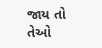જાય તો તેઓ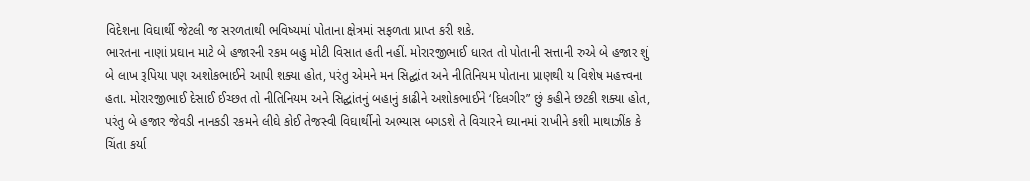વિદેશના વિઘાર્થી જેટલી જ સરળતાથી ભવિષ્યમાં પોતાના ક્ષેત્રમાં સફળતા પ્રાપ્ત કરી શકે.
ભારતના નાણાં પ્રઘાન માટે બે હજારની રકમ બહુ મોટી વિસાત હતી નહીં. મોરારજીભાઈ ધારત તો પોતાની સત્તાની રુએ બે હજાર શું બે લાખ રૂપિયા પણ અશોકભાઈને આપી શક્યા હોત, પરંતુ એમને મન સિદ્ઘાંત અને નીતિનિયમ પોતાના પ્રાણથી ય વિશેષ મહત્ત્વના હતા. મોરારજીભાઈ દેસાઈ ઈચ્છત તો નીતિનિયમ અને સિદ્ઘાંતનું બહાનું કાઢીને અશોકભાઈને ‘દિલગીર” છું કહીને છટકી શક્યા હોત, પરંતુ બે હજાર જેવડી નાનકડી રકમને લીઘે કોઈ તેજસ્વી વિઘાર્થીનો અભ્યાસ બગડશે તે વિચારને ઘ્યાનમાં રાખીને કશી માથાઝીંક કે ચિંતા કર્યા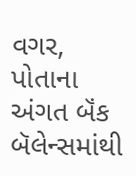વગર, પોતાના અંગત બૅંક બૅલેન્સમાંથી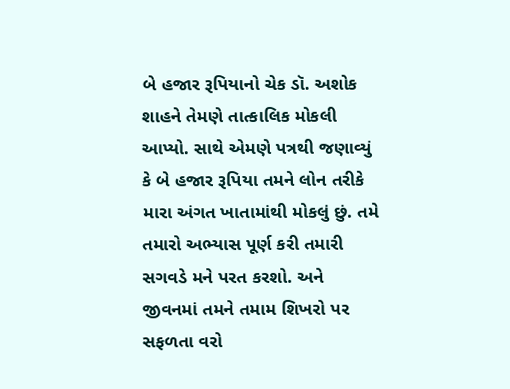બે હજાર રૂપિયાનો ચેક ડૉ. અશોક શાહને તેમણે તાત્કાલિક મોકલી આપ્યો. સાથે એમણે પત્રથી જણાવ્યું કે બે હજાર રૂપિયા તમને લોન તરીકે મારા અંગત ખાતામાંથી મોકલું છું. તમે તમારો અભ્યાસ પૂર્ણ કરી તમારી સગવડે મને પરત કરશો. અને જીવનમાં તમને તમામ શિખરો પર સફળતા વરો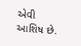એવી આશિષ છે.